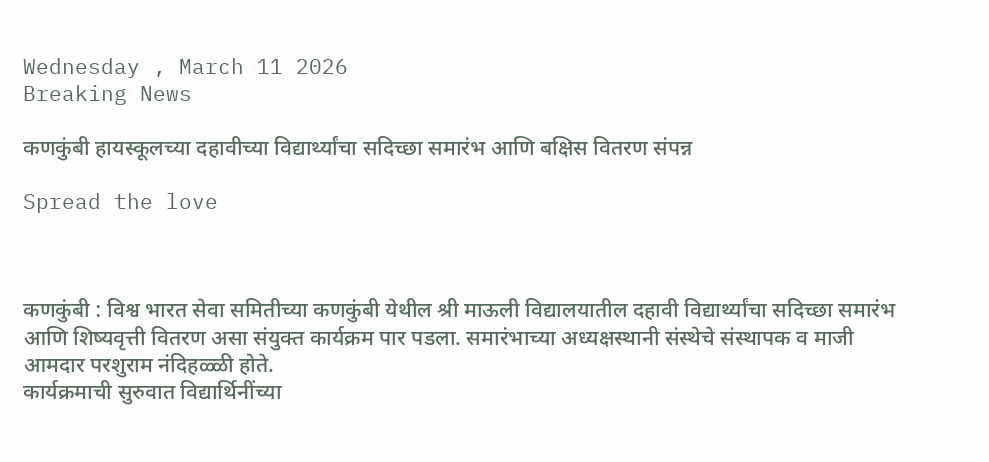Wednesday , March 11 2026
Breaking News

कणकुंबी हायस्कूलच्या दहावीच्या विद्यार्थ्यांचा सदिच्छा समारंभ आणि बक्षिस वितरण संपन्न

Spread the love



कणकुंबी : विश्व भारत सेवा समितीच्या कणकुंबी येथील श्री माऊली विद्यालयातील दहावी विद्यार्थ्यांचा सदिच्छा समारंभ आणि शिष्यवृत्ती वितरण असा संयुक्त कार्यक्रम पार पडला. समारंभाच्या अध्यक्षस्थानी संस्थेचे संस्थापक व माजी आमदार परशुराम नंदिहळ्ळी होते.
कार्यक्रमाची सुरुवात विद्यार्थिनींच्या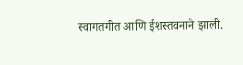स्वागतगीत आणि ईशस्तवनाने झाली.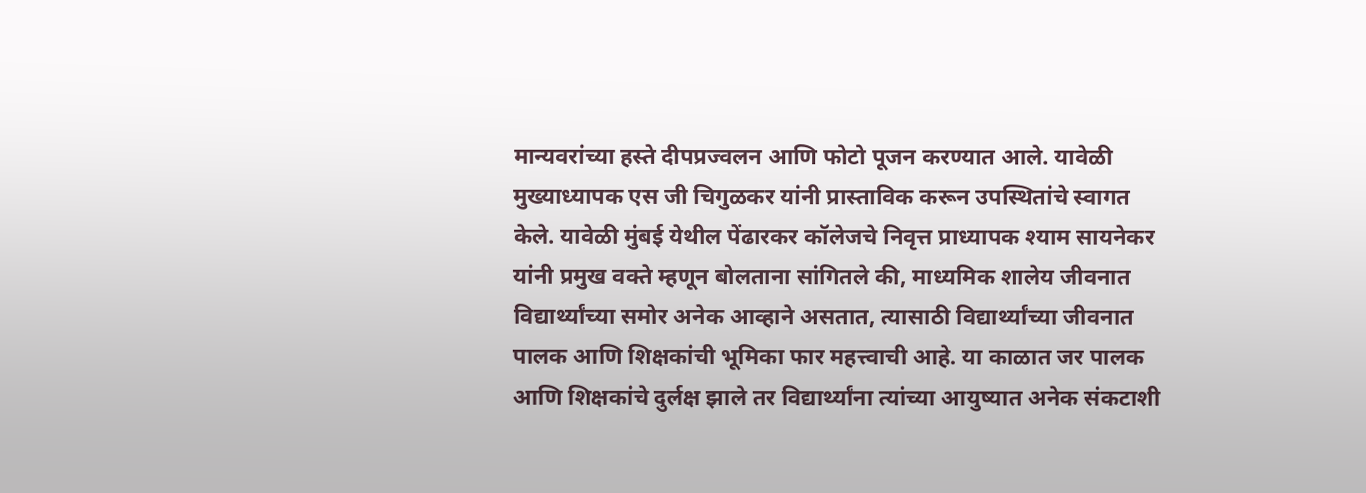मान्यवरांच्या हस्ते दीपप्रज्वलन आणि फोटो पूजन करण्यात आले. यावेळी मुख्याध्यापक एस जी चिगुळकर यांनी प्रास्ताविक करून उपस्थितांचे स्वागत केले. यावेळी मुंबई येथील पेंढारकर कॉलेजचे निवृत्त प्राध्यापक श्याम सायनेकर यांनी प्रमुख वक्ते म्हणून बोलताना सांगितले की, माध्यमिक शालेय जीवनात विद्यार्थ्यांच्या समोर अनेक आव्हाने असतात, त्यासाठी विद्यार्थ्यांच्या जीवनात पालक आणि शिक्षकांची भूमिका फार महत्त्वाची आहे. या काळात जर पालक आणि शिक्षकांचे दुर्लक्ष झाले तर विद्यार्थ्यांना त्यांच्या आयुष्यात अनेक संकटाशी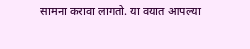सामना करावा लागतो. या वयात आपल्या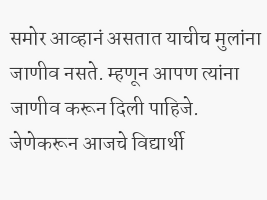समोर आव्हानं असतात याचीच मुलांना जाणीव नसते. म्हणून आपण त्यांना जाणीव करून दिली पाहिजे. जेणेकरून आजचे विद्यार्थी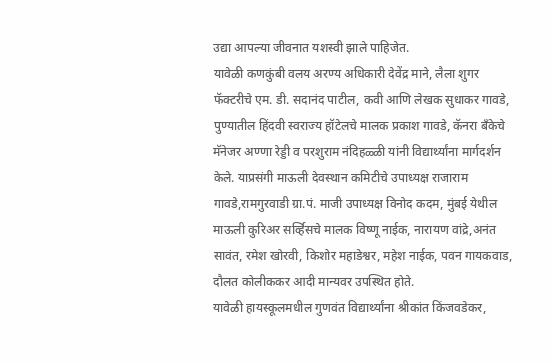उद्या आपल्या जीवनात यशस्वी झाले पाहिजेत.
यावेळी कणकुंबी वलय अरण्य अधिकारी देवेंद्र माने, लैला शुगर फॅक्टरीचे एम. डी. सदानंद पाटील, कवी आणि लेखक सुधाकर गावडे, पुण्यातील हिंदवी स्वराज्य हॉटेलचे मालक प्रकाश गावडे, कॅनरा बँकेचे मॅनेजर अण्णा रेड्डी व परशुराम नंदिहळ्ळी यांनी विद्यार्थ्यांना मार्गदर्शन केले. याप्रसंगी माऊली देवस्थान कमिटीचे उपाध्यक्ष राजाराम गावडे,रामगुरवाडी ग्रा.पं. माजी उपाध्यक्ष विनोद कदम, मुंबई येथील माऊली कुरिअर सर्व्हिसचे मालक विष्णू नाईक, नारायण वांद्रे,अनंत सावंत, रमेश खोरवी, किशोर महाडेश्वर, महेश नाईक, पवन गायकवाड, दौलत कोलीककर आदी मान्यवर उपस्थित होते.
यावेळी हायस्कूलमधील गुणवंत विद्यार्थ्यांना श्रीकांत किंजवडेकर,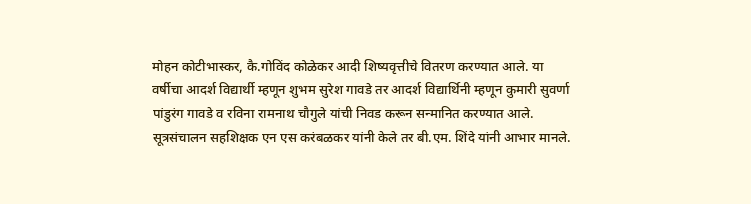मोहन कोटीभास्कर, कै.गोविंद कोळेकर आदी शिष्यवृत्तीचे वितरण करण्यात आले. या वर्षीचा आदर्श विद्यार्थी म्हणून शुभम सुरेश गावडे तर आदर्श विद्यार्थिनी म्हणून कुमारी सुवर्णा पांडुरंग गावडे व रविना रामनाथ चौगुले यांची निवड करून सन्मानित करण्यात आले. सूत्रसंचालन सहशिक्षक एन एस करंबळकर यांनी केले तर बी.एम. शिंदे यांनी आभार मानले.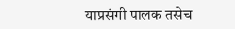याप्रसंगी पालक तसेच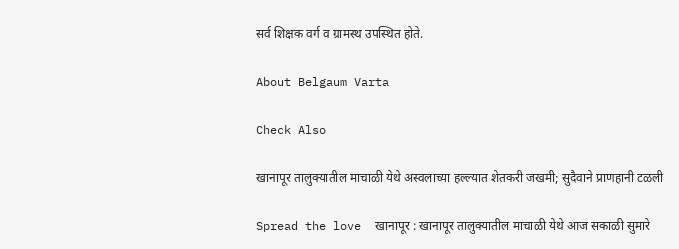सर्व शिक्षक वर्ग व ग्रामस्थ उपस्थित होते.

About Belgaum Varta

Check Also

खानापूर तालुक्यातील माचाळी येथे अस्वलाच्या हल्ल्यात शेतकरी जखमी; सुदैवाने प्राणहानी टळली

Spread the love  खानापूर : खानापूर तालुक्यातील माचाळी येथे आज सकाळी सुमारे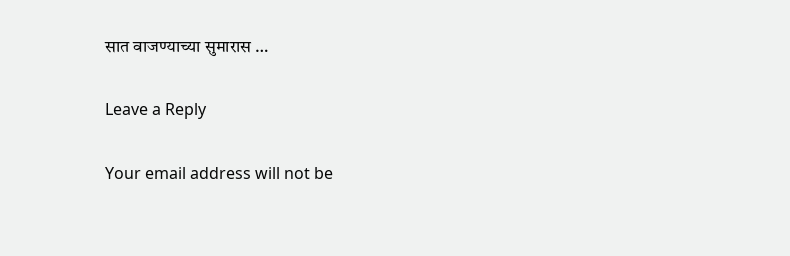सात वाजण्याच्या सुमारास …

Leave a Reply

Your email address will not be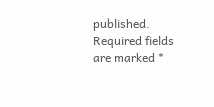published. Required fields are marked *